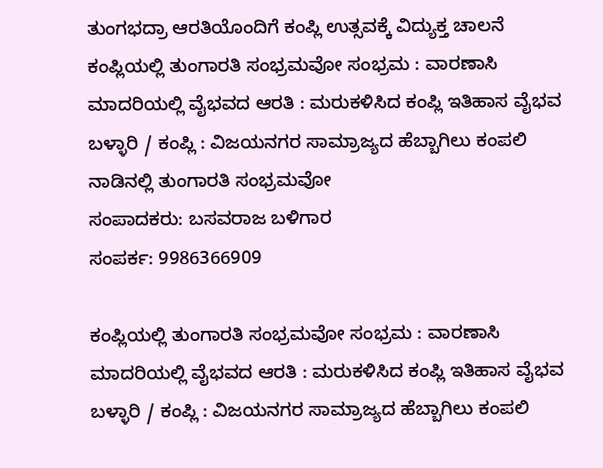ತುಂಗಭದ್ರಾ ಆರತಿಯೊಂದಿಗೆ ಕಂಪ್ಲಿ ಉತ್ಸವಕ್ಕೆ ವಿದ್ಯುಕ್ತ ಚಾಲನೆ
ಕಂಪ್ಲಿಯಲ್ಲಿ ತುಂಗಾರತಿ ಸಂಭ್ರಮವೋ ಸಂಭ್ರಮ : ವಾರಣಾಸಿ ಮಾದರಿಯಲ್ಲಿ ವೈಭವದ ಆರತಿ : ಮರುಕಳಿಸಿದ ಕಂಪ್ಲಿ ಇತಿಹಾಸ ವೈಭವ ಬಳ್ಳಾರಿ / ಕಂಪ್ಲಿ : ವಿಜಯನಗರ ಸಾಮ್ರಾಜ್ಯದ ಹೆಬ್ಬಾಗಿಲು ಕಂಪಲಿ ನಾಡಿನಲ್ಲಿ ತುಂಗಾರತಿ ಸಂಭ್ರಮವೋ
ಸಂಪಾದಕರು: ಬಸವರಾಜ ಬಳಿಗಾರ
ಸಂಪರ್ಕ: 9986366909

ಕಂಪ್ಲಿಯಲ್ಲಿ ತುಂಗಾರತಿ ಸಂಭ್ರಮವೋ ಸಂಭ್ರಮ : ವಾರಣಾಸಿ ಮಾದರಿಯಲ್ಲಿ ವೈಭವದ ಆರತಿ : ಮರುಕಳಿಸಿದ ಕಂಪ್ಲಿ ಇತಿಹಾಸ ವೈಭವ ಬಳ್ಳಾರಿ / ಕಂಪ್ಲಿ : ವಿಜಯನಗರ ಸಾಮ್ರಾಜ್ಯದ ಹೆಬ್ಬಾಗಿಲು ಕಂಪಲಿ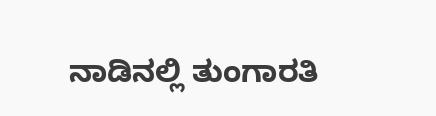ನಾಡಿನಲ್ಲಿ ತುಂಗಾರತಿ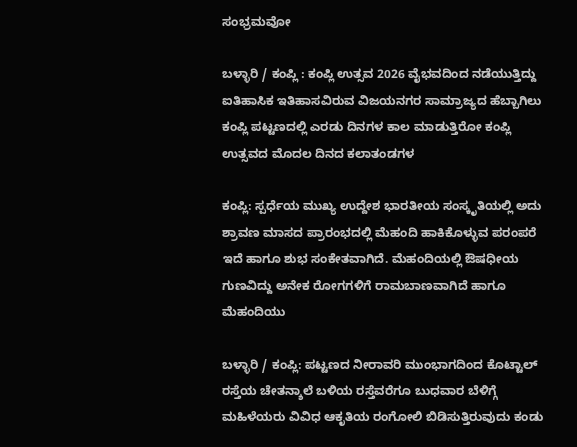ಸಂಭ್ರಮವೋ

ಬಳ್ಳಾರಿ / ಕಂಪ್ಲಿ : ಕಂಪ್ಲಿ ಉತ್ಸವ 2026 ವೈಭವದಿಂದ ನಡೆಯುತ್ತಿದ್ದು ಐತಿಹಾಸಿಕ ಇತಿಹಾಸವಿರುವ ವಿಜಯನಗರ ಸಾಮ್ರಾಜ್ಯದ ಹೆಬ್ಬಾಗಿಲು ಕಂಪ್ಲಿ ಪಟ್ಟಣದಲ್ಲಿ ಎರಡು ದಿನಗಳ ಕಾಲ ಮಾಡುತ್ತಿರೋ ಕಂಪ್ಲಿ ಉತ್ಸವದ ಮೊದಲ ದಿನದ ಕಲಾತಂಡಗಳ

ಕಂಪ್ಲಿ: ಸ್ಪರ್ಧೆಯ ಮುಖ್ಯ ಉದ್ದೇಶ ಭಾರತೀಯ ಸಂಸ್ಕೃತಿಯಲ್ಲಿ ಅದು ಶ್ರಾವಣ ಮಾಸದ ಪ್ರಾರಂಭದಲ್ಲಿ ಮೆಹಂದಿ ಹಾಕಿಕೊಳ್ಳುವ ಪರಂಪರೆ ಇದೆ ಹಾಗೂ ಶುಭ ಸಂಕೇತವಾಗಿದೆ. ಮೆಹಂದಿಯಲ್ಲಿ ಔಷಧೀಯ ಗುಣವಿದ್ದು ಅನೇಕ ರೋಗಗಳಿಗೆ ರಾಮಬಾಣವಾಗಿದೆ ಹಾಗೂ ಮೆಹಂದಿಯು

ಬಳ್ಳಾರಿ / ಕಂಪ್ಲಿ: ಪಟ್ಟಣದ ನೀರಾವರಿ ಮುಂಭಾಗದಿಂದ ಕೊಟ್ಟಾಲ್ ರಸ್ತೆಯ ಚೇತನ್ಶಾಲೆ ಬಳಿಯ ರಸ್ತೆವರೆಗೂ ಬುಧವಾರ ಬೆಳಿಗ್ಗೆ ಮಹಿಳೆಯರು ವಿವಿಧ ಆಕೃತಿಯ ರಂಗೋಲಿ ಬಿಡಿಸುತ್ತಿರುವುದು ಕಂಡು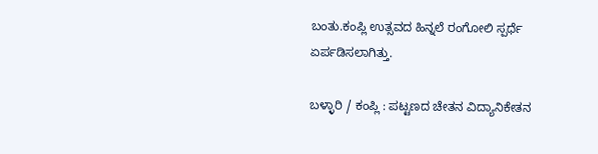ಬಂತು.ಕಂಪ್ಲಿ ಉತ್ಸವದ ಹಿನ್ನಲೆ ರಂಗೋಲಿ ಸ್ಪರ್ಧೆ ಏರ್ಪಡಿಸಲಾಗಿತ್ತು.

ಬಳ್ಳಾರಿ / ಕಂಪ್ಲಿ : ಪಟ್ಟಣದ ಚೇತನ ವಿದ್ಯಾನಿಕೇತನ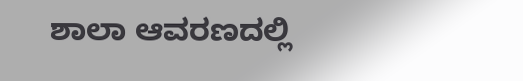ಶಾಲಾ ಆವರಣದಲ್ಲಿ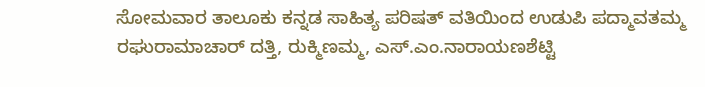ಸೋಮವಾರ ತಾಲೂಕು ಕನ್ನಡ ಸಾಹಿತ್ಯ ಪರಿಷತ್ ವತಿಯಿಂದ ಉಡುಪಿ ಪದ್ಮಾವತಮ್ಮ ರಘುರಾಮಾಚಾರ್ ದತ್ತಿ, ರುಕ್ಮಿಣಮ್ಮ, ಎಸ್.ಎಂ.ನಾರಾಯಣಶೆಟ್ಟಿ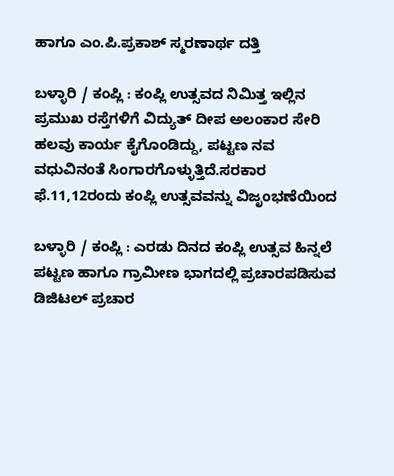ಹಾಗೂ ಎಂ.ಪಿ.ಪ್ರಕಾಶ್ ಸ್ಮರಣಾರ್ಥ ದತ್ತಿ

ಬಳ್ಳಾರಿ / ಕಂಪ್ಲಿ : ಕಂಪ್ಲಿ ಉತ್ಸವದ ನಿಮಿತ್ತ ಇಲ್ಲಿನ ಪ್ರಮುಖ ರಸ್ತೆಗಳಿಗೆ ವಿದ್ಯುತ್ ದೀಪ ಅಲಂಕಾರ ಸೇರಿ ಹಲವು ಕಾರ್ಯ ಕೈಗೊಂಡಿದ್ದು, ಪಟ್ಟಣ ನವ ವಧುವಿನಂತೆ ಸಿಂಗಾರಗೊಳ್ಳುತ್ತಿದೆ.ಸರಕಾರ ಫೆ.11,12ರಂದು ಕಂಪ್ಲಿ ಉತ್ಸವವನ್ನು ವಿಜೃಂಭಣೆಯಿಂದ

ಬಳ್ಳಾರಿ / ಕಂಪ್ಲಿ : ಎರಡು ದಿನದ ಕಂಪ್ಲಿ ಉತ್ಸವ ಹಿನ್ನಲೆ ಪಟ್ಟಣ ಹಾಗೂ ಗ್ರಾಮೀಣ ಭಾಗದಲ್ಲಿ ಪ್ರಚಾರಪಡಿಸುವ ಡಿಜಿಟಲ್ ಪ್ರಚಾರ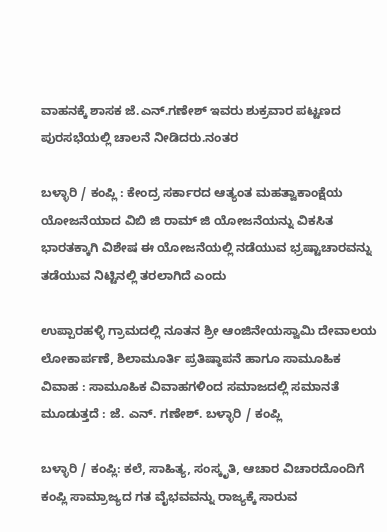ವಾಹನಕ್ಕೆ ಶಾಸಕ ಜೆ.ಎನ್.ಗಣೇಶ್ ಇವರು ಶುಕ್ರವಾರ ಪಟ್ಟಣದ ಪುರಸಭೆಯಲ್ಲಿ ಚಾಲನೆ ನೀಡಿದರು.ನಂತರ

ಬಳ್ಳಾರಿ / ಕಂಪ್ಲಿ : ಕೇಂದ್ರ ಸರ್ಕಾರದ ಆತ್ಯಂತ ಮಹತ್ವಾಕಾಂಕ್ಷೆಯ ಯೋಜನೆಯಾದ ವಿಬಿ ಜಿ ರಾಮ್ ಜಿ ಯೋಜನೆಯನ್ನು ವಿಕಸಿತ ಭಾರತಕ್ಕಾಗಿ ವಿಶೇಷ ಈ ಯೋಜನೆಯಲ್ಲಿ ನಡೆಯುವ ಭ್ರಷ್ಟಾಚಾರವನ್ನು ತಡೆಯುವ ನಿಟ್ಟಿನಲ್ಲಿ ತರಲಾಗಿದೆ ಎಂದು

ಉಪ್ಪಾರಹಳ್ಳಿ ಗ್ರಾಮದಲ್ಲಿ ನೂತನ ಶ್ರೀ ಆಂಜಿನೇಯಸ್ವಾಮಿ ದೇವಾಲಯ ಲೋಕಾರ್ಪಣೆ, ಶಿಲಾಮೂರ್ತಿ ಪ್ರತಿಷ್ಠಾಪನೆ ಹಾಗೂ ಸಾಮೂಹಿಕ ವಿವಾಹ : ಸಾಮೂಹಿಕ ವಿವಾಹಗಳಿಂದ ಸಮಾಜದಲ್ಲಿ ಸಮಾನತೆ ಮೂಡುತ್ತದೆ : ಜೆ. ಎನ್. ಗಣೇಶ್. ಬಳ್ಳಾರಿ / ಕಂಪ್ಲಿ

ಬಳ್ಳಾರಿ / ಕಂಪ್ಲಿ: ಕಲೆ, ಸಾಹಿತ್ಯ, ಸಂಸ್ಕೃತಿ, ಆಚಾರ ವಿಚಾರದೊಂದಿಗೆ ಕಂಪ್ಲಿ ಸಾಮ್ರಾಜ್ಯದ ಗತ ವೈಭವವನ್ನು ರಾಜ್ಯಕ್ಕೆ ಸಾರುವ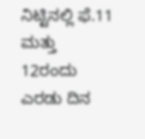ನಿಟ್ಟಿನಲ್ಲಿ ಫೆ.11 ಮತ್ತು 12ರಂದು ಎರಡು ದಿನ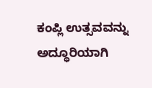ಕಂಪ್ಲಿ ಉತ್ಸವವನ್ನು ಅದ್ಧೂರಿಯಾಗಿ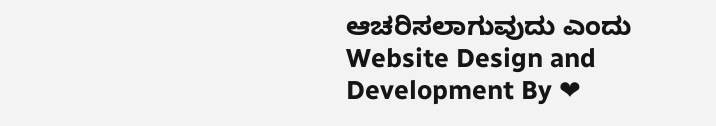ಆಚರಿಸಲಾಗುವುದು ಎಂದು
Website Design and Development By ❤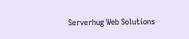Serverhug Web Solutions